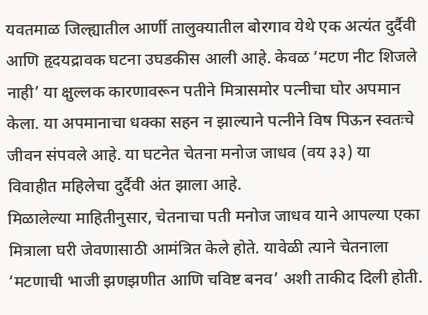यवतमाळ जिल्ह्यातील आर्णी तालुक्यातील बोरगाव येथे एक अत्यंत दुर्दैवी आणि हृदयद्रावक घटना उघडकीस आली आहे. केवळ ‘मटण नीट शिजले नाही’ या क्षुल्लक कारणावरून पतीने मित्रासमोर पत्नीचा घोर अपमान केला. या अपमानाचा धक्का सहन न झाल्याने पत्नीने विष पिऊन स्वतःचे जीवन संपवले आहे. या घटनेत चेतना मनोज जाधव (वय ३३) या विवाहीत महिलेचा दुर्दैवी अंत झाला आहे.
मिळालेल्या माहितीनुसार, चेतनाचा पती मनोज जाधव याने आपल्या एका मित्राला घरी जेवणासाठी आमंत्रित केले होते. यावेळी त्याने चेतनाला ‘मटणाची भाजी झणझणीत आणि चविष्ट बनव’ अशी ताकीद दिली होती.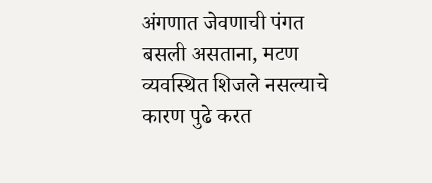अंगणात जेवणाची पंगत बसली असताना, मटण व्यवस्थित शिजले नसल्याचे कारण पुढे करत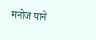मनोज याने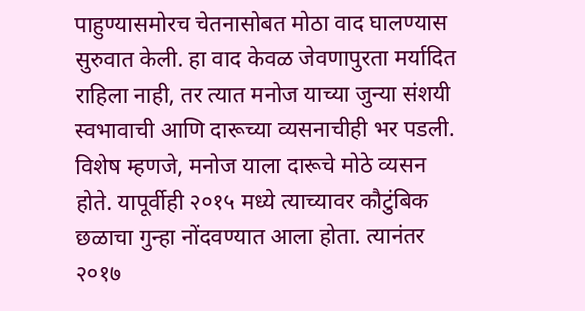पाहुण्यासमोरच चेतनासोबत मोठा वाद घालण्यास सुरुवात केली. हा वाद केवळ जेवणापुरता मर्यादित राहिला नाही, तर त्यात मनोज याच्या जुन्या संशयी स्वभावाची आणि दारूच्या व्यसनाचीही भर पडली.
विशेष म्हणजे, मनोज याला दारूचे मोठे व्यसन होते. यापूर्वीही २०१५ मध्ये त्याच्यावर कौटुंबिक छळाचा गुन्हा नोंदवण्यात आला होता. त्यानंतर २०१७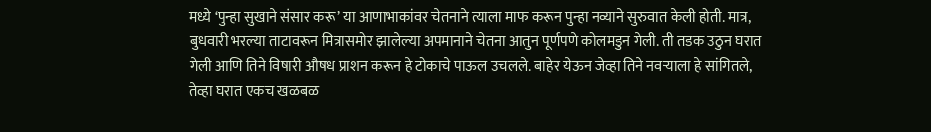मध्ये ‘पुन्हा सुखाने संसार करू’ या आणाभाकांवर चेतनाने त्याला माफ करून पुन्हा नव्याने सुरुवात केली होती. मात्र, बुधवारी भरल्या ताटावरून मित्रासमोर झालेल्या अपमानाने चेतना आतुन पूर्णपणे कोलमडुन गेली. ती तडक उठुन घरात गेली आणि तिने विषारी औषध प्राशन करून हे टोकाचे पाऊल उचलले. बाहेर येऊन जेव्हा तिने नवऱ्याला हे सांगितले, तेव्हा घरात एकच खळबळ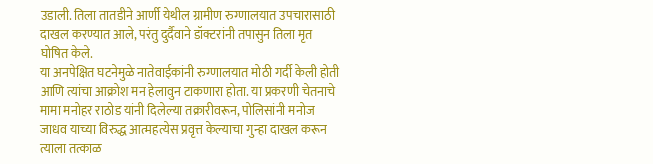उडाली. तिला तातडीने आर्णी येथील ग्रामीण रुग्णालयात उपचारासाठी दाखल करण्यात आले, परंतु दुर्दैवाने डॉक्टरांनी तपासुन तिला मृत घोषित केले.
या अनपेक्षित घटनेमुळे नातेवाईकांनी रुग्णालयात मोठी गर्दी केली होती आणि त्यांचा आक्रोश मन हेलावुन टाकणारा होता. या प्रकरणी चेतनाचे मामा मनोहर राठोड यांनी दिलेल्या तक्रारीवरून, पोलिसांनी मनोज जाधव याच्या विरुद्ध आत्महत्येस प्रवृत्त केल्याचा गुन्हा दाखल करून त्याला तत्काळ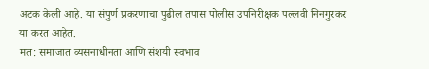अटक केली आहे. या संपुर्ण प्रकरणाचा पुढील तपास पोलीस उपनिरीक्षक पल्लवी निनगुरकर या करत आहेत.
मत: समाजात व्यसनाधीनता आणि संशयी स्वभाव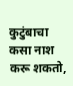कुटुंबाचा कसा नाश करू शकतो,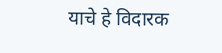याचे हे विदारक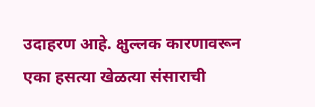उदाहरण आहे. क्षुल्लक कारणावरून एका हसत्या खेळत्या संसाराची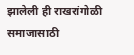झालेली ही राखरांगोळी समाजासाठी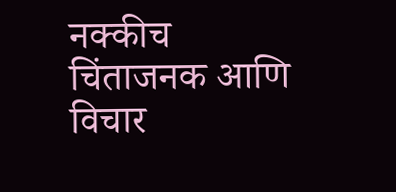नक्कीच चिंताजनक आणि विचार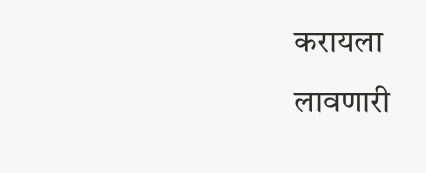करायला लावणारी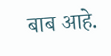बाब आहे.